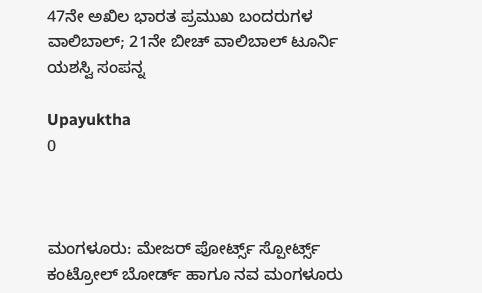47ನೇ ಅಖಿಲ ಭಾರತ ಪ್ರಮುಖ ಬಂದರುಗಳ ವಾಲಿಬಾಲ್; 21ನೇ ಬೀಚ್ ವಾಲಿಬಾಲ್ ಟೂರ್ನಿ ಯಶಸ್ವಿ ಸಂಪನ್ನ

Upayuktha
0



ಮಂಗಳೂರು: ಮೇಜರ್ ಪೋರ್ಟ್ಸ್ ಸ್ಪೋರ್ಟ್ಸ್ ಕಂಟ್ರೋಲ್ ಬೋರ್ಡ್ ಹಾಗೂ ನವ ಮಂಗಳೂರು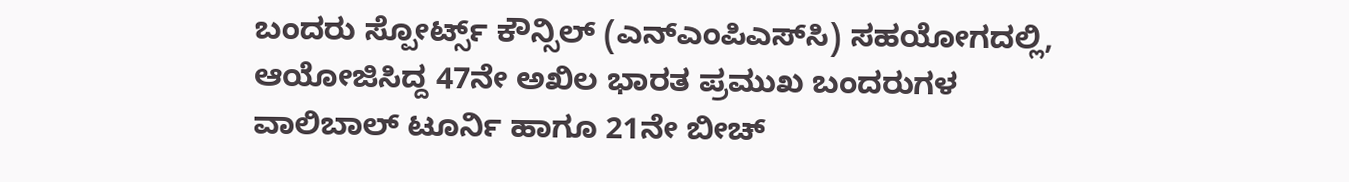ಬಂದರು ಸ್ಪೋರ್ಟ್ಸ್ ಕೌನ್ಸಿಲ್ (ಎನ್‌ಎಂಪಿಎಸ್‌ಸಿ) ಸಹಯೋಗದಲ್ಲಿ, ಆಯೋಜಿಸಿದ್ದ 47ನೇ ಅಖಿಲ ಭಾರತ ಪ್ರಮುಖ ಬಂದರುಗಳ ವಾಲಿಬಾಲ್ ಟೂರ್ನಿ ಹಾಗೂ 21ನೇ ಬೀಚ್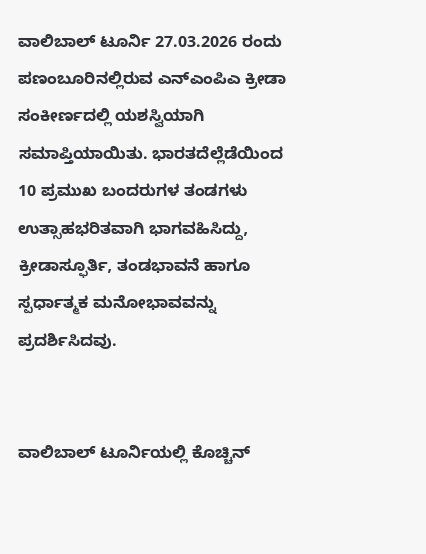ವಾಲಿಬಾಲ್ ಟೂರ್ನಿ 27.03.2026 ರಂದು ಪಣಂಬೂರಿನಲ್ಲಿರುವ ಎನ್‌ಎಂಪಿಎ ಕ್ರೀಡಾ ಸಂಕೀರ್ಣದಲ್ಲಿ ಯಶಸ್ವಿಯಾಗಿ ಸಮಾಪ್ತಿಯಾಯಿತು. ಭಾರತದೆಲ್ಲೆಡೆಯಿಂದ 10 ಪ್ರಮುಖ ಬಂದರುಗಳ ತಂಡಗಳು ಉತ್ಸಾಹಭರಿತವಾಗಿ ಭಾಗವಹಿಸಿದ್ದು, ಕ್ರೀಡಾಸ್ಫೂರ್ತಿ, ತಂಡಭಾವನೆ ಹಾಗೂ ಸ್ಪರ್ಧಾತ್ಮಕ ಮನೋಭಾವವನ್ನು ಪ್ರದರ್ಶಿಸಿದವು.


ವಾಲಿಬಾಲ್ ಟೂರ್ನಿಯಲ್ಲಿ ಕೊಚ್ಚಿನ್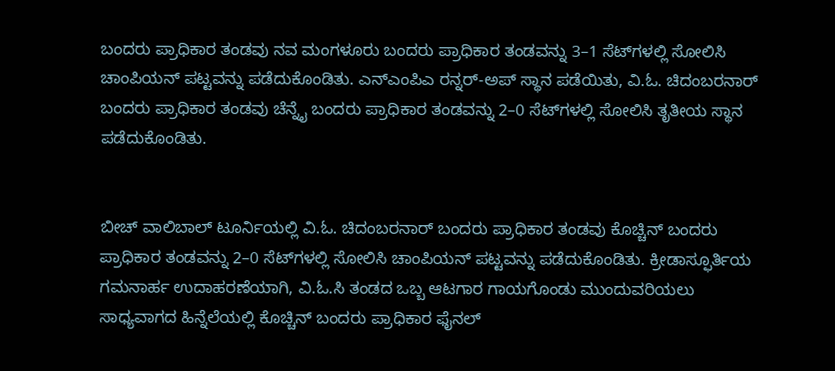ಬಂದರು ಪ್ರಾಧಿಕಾರ ತಂಡವು ನವ ಮಂಗಳೂರು ಬಂದರು ಪ್ರಾಧಿಕಾರ ತಂಡವನ್ನು 3–1 ಸೆಟ್‌ಗಳಲ್ಲಿ ಸೋಲಿಸಿ ಚಾಂಪಿಯನ್ ಪಟ್ಟವನ್ನು ಪಡೆದುಕೊಂಡಿತು. ಎನ್‌ಎಂಪಿಎ ರನ್ನರ್-ಅಪ್ ಸ್ಥಾನ ಪಡೆಯಿತು, ವಿ.ಓ. ಚಿದಂಬರನಾರ್ ಬಂದರು ಪ್ರಾಧಿಕಾರ ತಂಡವು ಚೆನ್ನೈ ಬಂದರು ಪ್ರಾಧಿಕಾರ ತಂಡವನ್ನು 2–0 ಸೆಟ್‌ಗಳಲ್ಲಿ ಸೋಲಿಸಿ ತೃತೀಯ ಸ್ಥಾನ ಪಡೆದುಕೊಂಡಿತು.


ಬೀಚ್ ವಾಲಿಬಾಲ್ ಟೂರ್ನಿಯಲ್ಲಿ ವಿ.ಓ. ಚಿದಂಬರನಾರ್ ಬಂದರು ಪ್ರಾಧಿಕಾರ ತಂಡವು ಕೊಚ್ಚಿನ್ ಬಂದರು ಪ್ರಾಧಿಕಾರ ತಂಡವನ್ನು 2–0 ಸೆಟ್‌ಗಳಲ್ಲಿ ಸೋಲಿಸಿ ಚಾಂಪಿಯನ್ ಪಟ್ಟವನ್ನು ಪಡೆದುಕೊಂಡಿತು. ಕ್ರೀಡಾಸ್ಫೂರ್ತಿಯ ಗಮನಾರ್ಹ ಉದಾಹರಣೆಯಾಗಿ, ವಿ.ಓ.ಸಿ ತಂಡದ ಒಬ್ಬ ಆಟಗಾರ ಗಾಯಗೊಂಡು ಮುಂದುವರಿಯಲು ಸಾಧ್ಯವಾಗದ ಹಿನ್ನೆಲೆಯಲ್ಲಿ ಕೊಚ್ಚಿನ್ ಬಂದರು ಪ್ರಾಧಿಕಾರ ಫೈನಲ್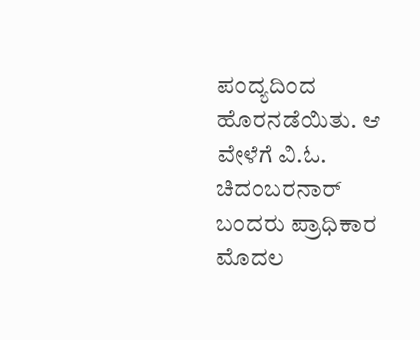ಪಂದ್ಯದಿಂದ ಹೊರನಡೆಯಿತು. ಆ ವೇಳೆಗೆ ವಿ.ಓ. ಚಿದಂಬರನಾರ್ ಬಂದರು ಪ್ರಾಧಿಕಾರ ಮೊದಲ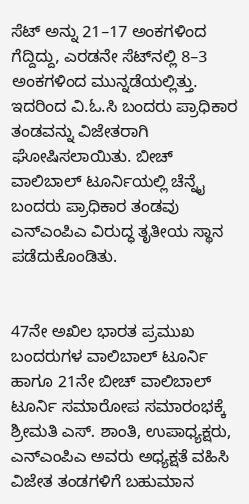ಸೆಟ್ ಅನ್ನು 21–17 ಅಂಕಗಳಿಂದ ಗೆದ್ದಿದ್ದು, ಎರಡನೇ ಸೆಟ್‌ನಲ್ಲಿ 8–3 ಅಂಕಗಳಿಂದ ಮುನ್ನಡೆಯಲ್ಲಿತ್ತು. ಇದರಿಂದ ವಿ.ಓ.ಸಿ ಬಂದರು ಪ್ರಾಧಿಕಾರ ತಂಡವನ್ನು ವಿಜೇತರಾಗಿ ಘೋಷಿಸಲಾಯಿತು. ಬೀಚ್ ವಾಲಿಬಾಲ್ ಟೂರ್ನಿಯಲ್ಲಿ ಚೆನ್ನೈ ಬಂದರು ಪ್ರಾಧಿಕಾರ ತಂಡವು ಎನ್‌ಎಂಪಿಎ ವಿರುದ್ಧ ತೃತೀಯ ಸ್ಥಾನ ಪಡೆದುಕೊಂಡಿತು.


47ನೇ ಅಖಿಲ ಭಾರತ ಪ್ರಮುಖ ಬಂದರುಗಳ ವಾಲಿಬಾಲ್ ಟೂರ್ನಿ ಹಾಗೂ 21ನೇ ಬೀಚ್ ವಾಲಿಬಾಲ್ ಟೂರ್ನಿ ಸಮಾರೋಪ ಸಮಾರಂಭಕ್ಕೆ ಶ್ರೀಮತಿ ಎಸ್. ಶಾಂತಿ, ಉಪಾಧ್ಯಕ್ಷರು, ಎನ್‌ಎಂಪಿಎ ಅವರು ಅಧ್ಯಕ್ಷತೆ ವಹಿಸಿ ವಿಜೇತ ತಂಡಗಳಿಗೆ ಬಹುಮಾನ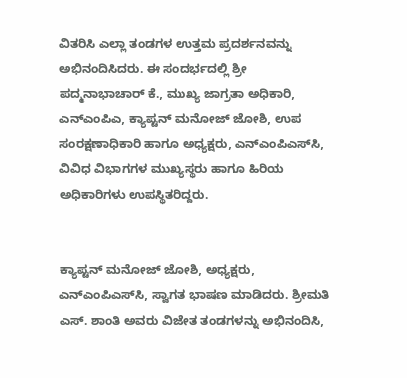ವಿತರಿಸಿ ಎಲ್ಲಾ ತಂಡಗಳ ಉತ್ತಮ ಪ್ರದರ್ಶನವನ್ನು ಅಭಿನಂದಿಸಿದರು. ಈ ಸಂದರ್ಭದಲ್ಲಿ ಶ್ರೀ ಪದ್ಮನಾಭಾಚಾರ್ ಕೆ., ಮುಖ್ಯ ಜಾಗ್ರತಾ ಅಧಿಕಾರಿ, ಎನ್‌ಎಂಪಿಎ, ಕ್ಯಾಪ್ಟನ್ ಮನೋಜ್ ಜೋಶಿ, ಉಪ ಸಂರಕ್ಷಣಾಧಿಕಾರಿ ಹಾಗೂ ಅಧ್ಯಕ್ಷರು, ಎನ್‌ಎಂಪಿಎಸ್‌ಸಿ, ವಿವಿಧ ವಿಭಾಗಗಳ ಮುಖ್ಯಸ್ಥರು ಹಾಗೂ ಹಿರಿಯ ಅಧಿಕಾರಿಗಳು ಉಪಸ್ಥಿತರಿದ್ದರು.


ಕ್ಯಾಪ್ಟನ್ ಮನೋಜ್ ಜೋಶಿ, ಅಧ್ಯಕ್ಷರು, ಎನ್‌ಎಂಪಿಎಸ್‌ಸಿ, ಸ್ವಾಗತ ಭಾಷಣ ಮಾಡಿದರು. ಶ್ರೀಮತಿ ಎಸ್. ಶಾಂತಿ ಅವರು ವಿಜೇತ ತಂಡಗಳನ್ನು ಅಭಿನಂದಿಸಿ,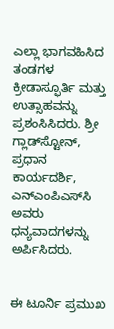ಎಲ್ಲಾ ಭಾಗವಹಿಸಿದ ತಂಡಗಳ ಕ್ರೀಡಾಸ್ಫೂರ್ತಿ ಮತ್ತು ಉತ್ಸಾಹವನ್ನು ಪ್ರಶಂಸಿಸಿದರು. ಶ್ರೀ ಗ್ಲಾಡ್‌ಸ್ಟೋನ್, ಪ್ರಧಾನ ಕಾರ್ಯದರ್ಶಿ, ಎನ್‌ಎಂಪಿಎಸ್‌ಸಿ ಅವರು ಧನ್ಯವಾದಗಳನ್ನು ಅರ್ಪಿಸಿದರು.


ಈ ಟೂರ್ನಿ ಪ್ರಮುಖ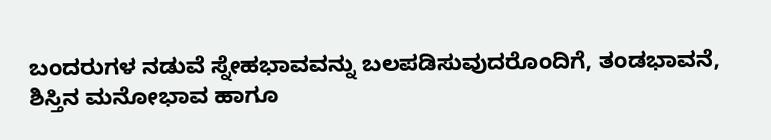ಬಂದರುಗಳ ನಡುವೆ ಸ್ನೇಹಭಾವವನ್ನು ಬಲಪಡಿಸುವುದರೊಂದಿಗೆ, ತಂಡಭಾವನೆ, ಶಿಸ್ತಿನ ಮನೋಭಾವ ಹಾಗೂ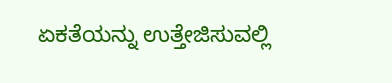ಏಕತೆಯನ್ನು ಉತ್ತೇಜಿಸುವಲ್ಲಿ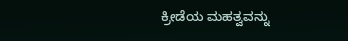ಕ್ರೀಡೆಯ ಮಹತ್ವವನ್ನು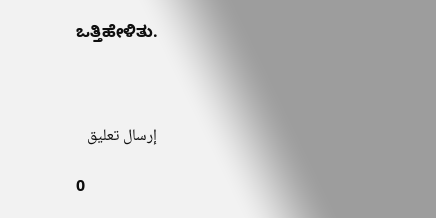ಒತ್ತಿಹೇಳಿತು.



إرسال تعليق

0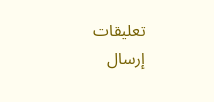تعليقات
إرسال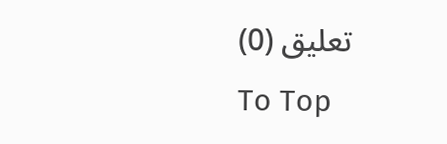تعليق (0)
To Top